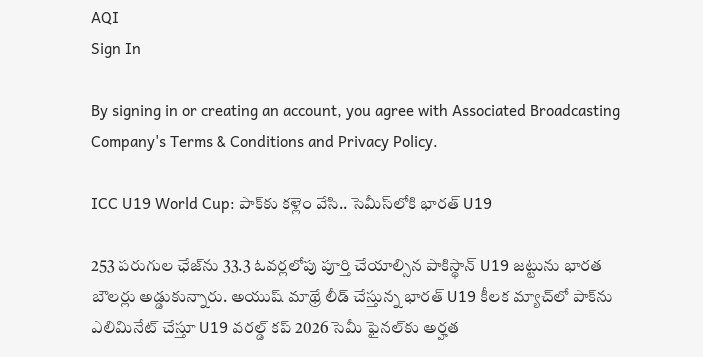AQI
Sign In

By signing in or creating an account, you agree with Associated Broadcasting Company's Terms & Conditions and Privacy Policy.

ICC U19 World Cup: పాక్‌కు కళ్లెం వేసి.. సెమీస్‌లోకి భారత్ U19

253 పరుగుల ఛేజ్‌ను 33.3 ఓవర్లలోపు పూర్తి చేయాల్సిన పాకిస్థాన్ U19 జట్టును భారత బౌలర్లు అడ్డుకున్నారు. అయుష్ మాథ్రే లీడ్ చేస్తున్న భారత్ U19 కీలక మ్యాచ్‌లో పాక్‌ను ఎలిమినేట్ చేస్తూ U19 వరల్డ్ కప్ 2026 సెమీ ఫైనల్‌కు అర్హత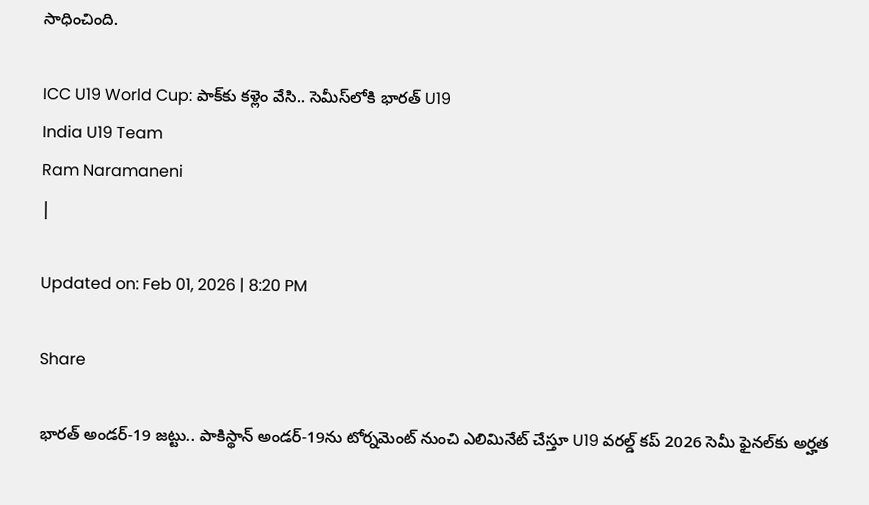సాధించింది.

ICC U19 World Cup: పాక్‌కు కళ్లెం వేసి.. సెమీస్‌లోకి భారత్ U19
India U19 Team
Ram Naramaneni
|

Updated on: Feb 01, 2026 | 8:20 PM

Share

భారత్ అండర్-19 జట్టు.. పాకిస్థాన్ అండర్-19ను టోర్నమెంట్ నుంచి ఎలిమినేట్ చేస్తూ U19 వరల్డ్ కప్ 2026 సెమీ ఫైనల్‌కు అర్హత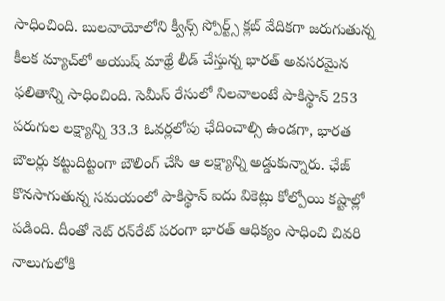సాధించింది. బులవాయోలోని క్వీన్స్ స్పోర్ట్స్ క్లబ్ వేదికగా జరుగుతున్న కీలక మ్యాచ్‌లో అయుష్ మాథ్రే లీడ్ చేస్తున్న భారత్ అవసరమైన ఫలితాన్ని సాధించింది. సెమీస్ రేసులో నిలవాలంటే పాకిస్థాన్ 253 పరుగుల లక్ష్యాన్ని 33.3 ఓవర్లలోపు ఛేదించాల్సి ఉండగా, భారత బౌలర్లు కట్టుదిట్టంగా బౌలింగ్ చేసి ఆ లక్ష్యాన్ని అడ్డుకున్నారు. ఛేజ్ కొనసాగుతున్న సమయంలో పాకిస్థాన్ ఐదు వికెట్లు కోల్పోయి కష్టాల్లో పడింది. దీంతో నెట్ రన్‌రేట్ పరంగా భారత్ ఆధిక్యం సాధించి చివరి నాలుగులోకి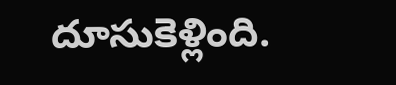దూసుకెళ్లింది.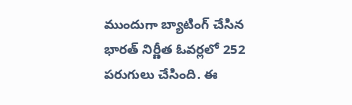ముందుగా బ్యాటింగ్ చేసిన భారత్ నిర్ణీత ఓవర్లలో 252 పరుగులు చేసింది. ఈ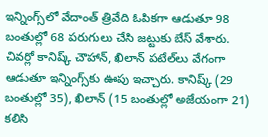ఇన్నింగ్స్‌లో వేదాంత్ త్రివేది ఓపికగా ఆడుతూ 98 బంతుల్లో 68 పరుగులు చేసి జట్టుకు బేస్ వేశారు. చివర్లో కానిష్క్ చౌహాన్, ఖిలాన్ పటేల్‌లు వేగంగా ఆడుతూ ఇన్నింగ్స్‌కు ఊపు ఇచ్చారు. కానిష్క్ (29 బంతుల్లో 35), ఖిలాన్ (15 బంతుల్లో అజేయంగా 21) కలిసి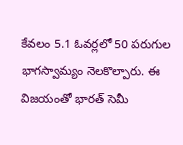కేవలం 5.1 ఓవర్లలో 50 పరుగుల భాగస్వామ్యం నెలకొల్పారు. ఈ విజయంతో భారత్ సెమీ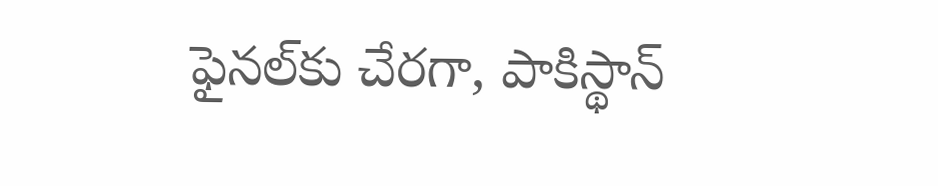ఫైనల్‌కు చేరగా, పాకిస్థాన్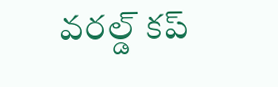వరల్డ్ కప్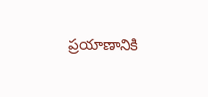ప్రయాణానికి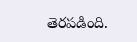తెరపడింది.